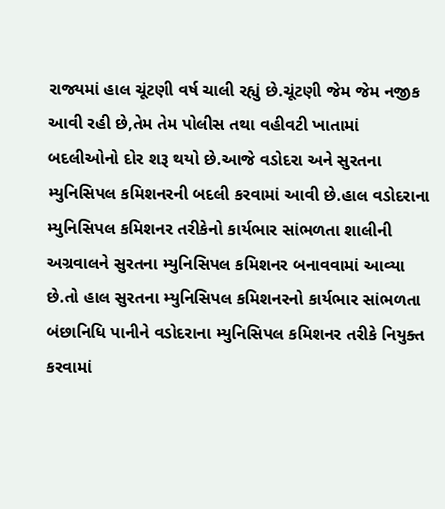રાજ્યમાં હાલ ચૂંટણી વર્ષ ચાલી રહ્યું છે.ચૂંટણી જેમ જેમ નજીક આવી રહી છે,તેમ તેમ પોલીસ તથા વહીવટી ખાતામાં બદલીઓનો દોર શરૂ થયો છે.આજે વડોદરા અને સુરતના મ્યુનિસિપલ કમિશનરની બદલી કરવામાં આવી છે.હાલ વડોદરાના મ્યુનિસિપલ કમિશનર તરીકેનો કાર્યભાર સાંભળતા શાલીની અગ્રવાલને સુરતના મ્યુનિસિપલ કમિશનર બનાવવામાં આવ્યા છે.તો હાલ સુરતના મ્યુનિસિપલ કમિશનરનો કાર્યભાર સાંભળતા બંછાનિધિ પાનીને વડોદરાના મ્યુનિસિપલ કમિશનર તરીકે નિયુક્ત કરવામાં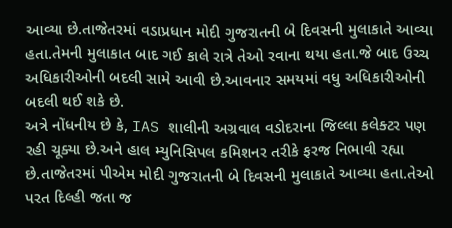આવ્યા છે.તાજેતરમાં વડાપ્રધાન મોદી ગુજરાતની બે દિવસની મુલાકાતે આવ્યા હતા.તેમની મુલાકાત બાદ ગઈ કાલે રાત્રે તેઓ રવાના થયા હતા.જે બાદ ઉચ્ચ અધિકારીઓની બદલી સામે આવી છે.આવનાર સમયમાં વધુ અધિકારીઓની બદલી થઈ શકે છે.
અત્રે નોંધનીય છે કે, IAS શાલીની અગ્રવાલ વડોદરાના જિલ્લા કલેક્ટર પણ રહી ચૂક્યા છે.અને હાલ મ્યુનિસિપલ કમિશનર તરીકે ફરજ નિભાવી રહ્યા છે.તાજેતરમાં પીએમ મોદી ગુજરાતની બે દિવસની મુલાકાતે આવ્યા હતા.તેઓ પરત દિલ્હી જતા જ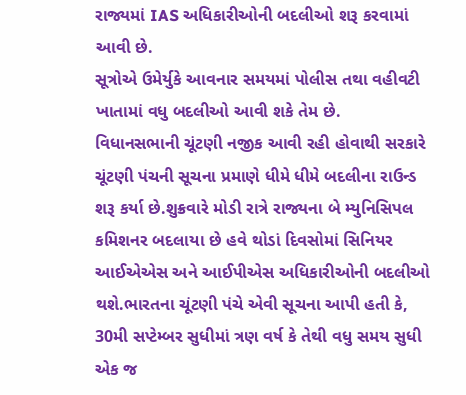રાજ્યમાં IAS અધિકારીઓની બદલીઓ શરૂ કરવામાં આવી છે.
સૂત્રોએ ઉમેર્યુકે આવનાર સમયમાં પોલીસ તથા વહીવટી ખાતામાં વધુ બદલીઓ આવી શકે તેમ છે.
વિધાનસભાની ચૂંટણી નજીક આવી રહી હોવાથી સરકારે ચૂંટણી પંચની સૂચના પ્રમાણે ધીમે ધીમે બદલીના રાઉન્ડ શરૂ કર્યા છે.શુક્રવારે મોડી રાત્રે રાજ્યના બે મ્યુનિસિપલ કમિશનર બદલાયા છે હવે થોડાં દિવસોમાં સિનિયર આઈએએસ અને આઈપીએસ અધિકારીઓની બદલીઓ થશે.ભારતના ચૂંટણી પંચે એવી સૂચના આપી હતી કે, 30મી સપ્ટેમ્બર સુધીમાં ત્રણ વર્ષ કે તેથી વધુ સમય સુધી એક જ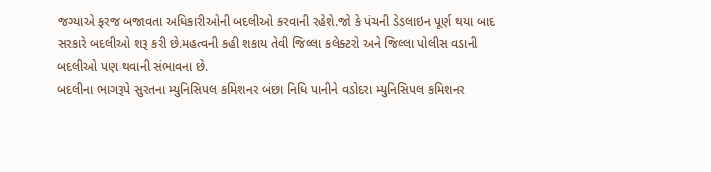જગ્યાએ ફરજ બજાવતા અધિકારીઓની બદલીઓ કરવાની રહેશે.જો કે પંચની ડેડલાઇન પૂર્ણ થયા બાદ સરકારે બદલીઓ શરૂ કરી છે.મહત્વની કહી શકાય તેવી જિલ્લા કલેક્ટરો અને જિલ્લા પોલીસ વડાની બદલીઓ પણ થવાની સંભાવના છે.
બદલીના ભાગરૂપે સુરતના મ્યુનિસિપલ કમિશનર બંછા નિધિ પાનીને વડોદરા મ્યુનિસિપલ કમિશનર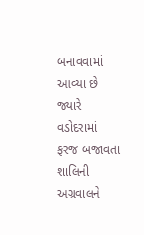બનાવવામાં આવ્યા છે જ્યારે વડોદરામાં ફરજ બજાવતા શાલિની અગ્રવાલને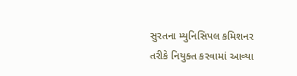સુરતના મ્યુનિસિપલ કમિશનર તરીકે નિયુક્ત કરવામાં આવ્યા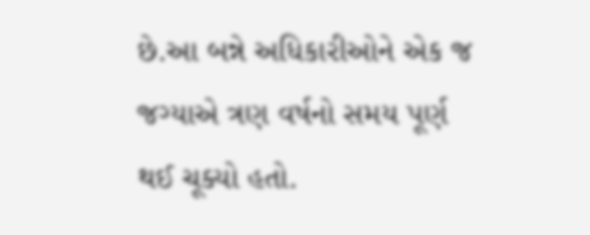છે.આ બન્ને અધિકારીઓને એક જ જગ્યાએ ત્રણ વર્ષનો સમય પૂર્ણ થઈ ચૂક્યો હતો.